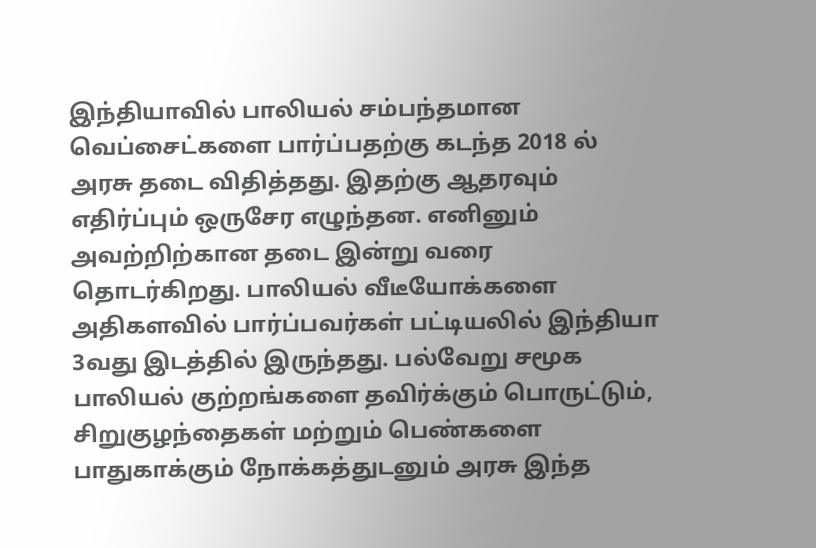இந்தியாவில் பாலியல் சம்பந்தமான வெப்சைட்களை பார்ப்பதற்கு கடந்த 2018 ல் அரசு தடை விதித்தது. இதற்கு ஆதரவும் எதிர்ப்பும் ஒருசேர எழுந்தன. எனினும் அவற்றிற்கான தடை இன்று வரை தொடர்கிறது. பாலியல் வீடீயோக்களை அதிகளவில் பார்ப்பவர்கள் பட்டியலில் இந்தியா 3வது இடத்தில் இருந்தது. பல்வேறு சமூக பாலியல் குற்றங்களை தவிர்க்கும் பொருட்டும், சிறுகுழந்தைகள் மற்றும் பெண்களை பாதுகாக்கும் நோக்கத்துடனும் அரசு இந்த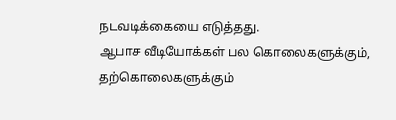நடவடிக்கையை எடுத்தது.
ஆபாச வீடியோக்கள் பல கொலைகளுக்கும், தற்கொலைகளுக்கும்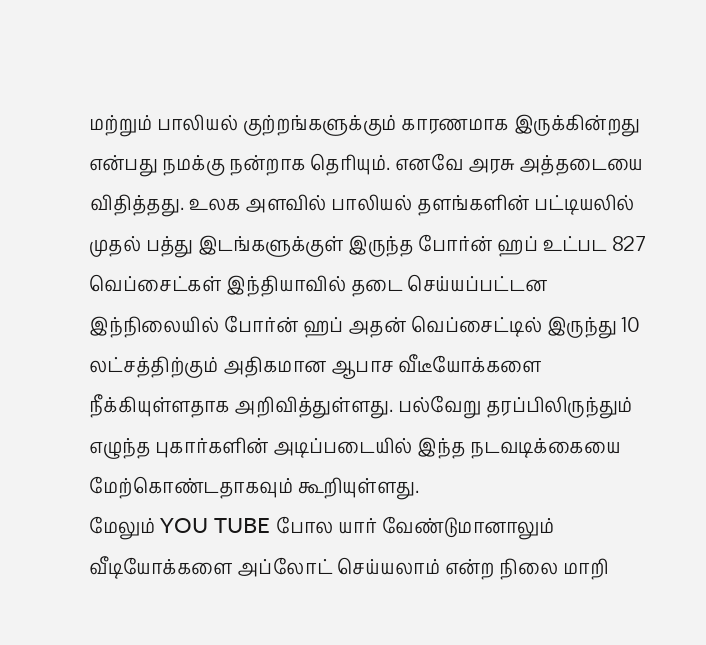மற்றும் பாலியல் குற்றங்களுக்கும் காரணமாக இருக்கின்றது என்பது நமக்கு நன்றாக தெரியும். எனவே அரசு அத்தடையை விதித்தது. உலக அளவில் பாலியல் தளங்களின் பட்டியலில் முதல் பத்து இடங்களுக்குள் இருந்த போர்ன் ஹப் உட்பட 827 வெப்சைட்கள் இந்தியாவில் தடை செய்யப்பட்டன
இந்நிலையில் போர்ன் ஹப் அதன் வெப்சைட்டில் இருந்து 10 லட்சத்திற்கும் அதிகமான ஆபாச வீடீயோக்களை நீக்கியுள்ளதாக அறிவித்துள்ளது. பல்வேறு தரப்பிலிருந்தும் எழுந்த புகார்களின் அடிப்படையில் இந்த நடவடிக்கையை மேற்கொண்டதாகவும் கூறியுள்ளது.
மேலும் YOU TUBE போல யார் வேண்டுமானாலும் வீடியோக்களை அப்லோட் செய்யலாம் என்ற நிலை மாறி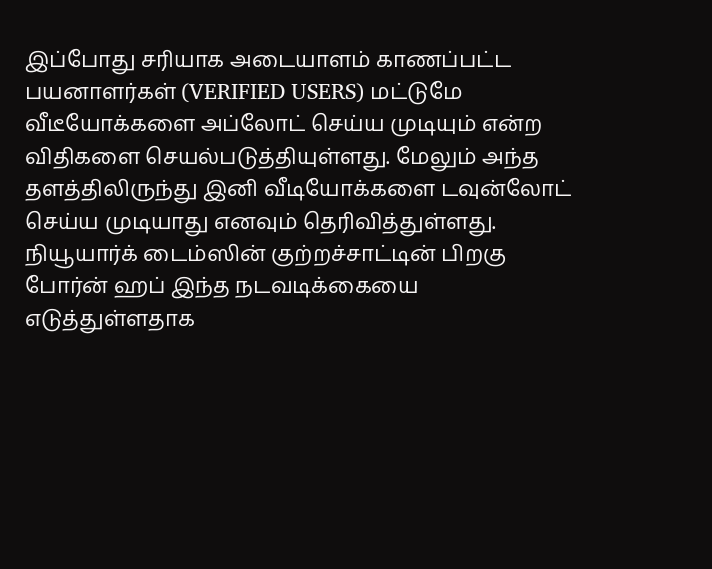இப்போது சரியாக அடையாளம் காணப்பட்ட பயனாளர்கள் (VERIFIED USERS) மட்டுமே வீடீயோக்களை அப்லோட் செய்ய முடியும் என்ற விதிகளை செயல்படுத்தியுள்ளது. மேலும் அந்த தளத்திலிருந்து இனி வீடியோக்களை டவுன்லோட் செய்ய முடியாது எனவும் தெரிவித்துள்ளது.
நியூயார்க் டைம்ஸின் குற்றச்சாட்டின் பிறகு போர்ன் ஹப் இந்த நடவடிக்கையை எடுத்துள்ளதாக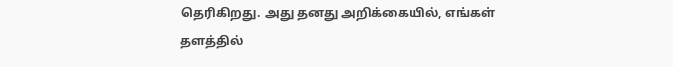தெரிகிறது. அது தனது அறிக்கையில், எங்கள் தளத்தில்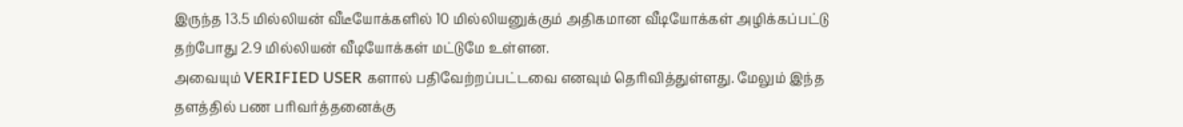இருந்த 13.5 மில்லியன் வீடீயோக்களில் 10 மில்லியனுக்கும் அதிகமான வீடியோக்கள் அழிக்கப்பட்டு தற்போது 2.9 மில்லியன் வீடியோக்கள் மட்டுமே உள்ளன.
அவையும் VERIFIED USER களால் பதிவேற்றப்பட்டவை எனவும் தெரிவித்துள்ளது. மேலும் இந்த தளத்தில் பண பரிவர்த்தனைக்கு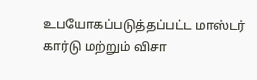உபயோகப்படுத்தப்பட்ட மாஸ்டர் கார்டு மற்றும் விசா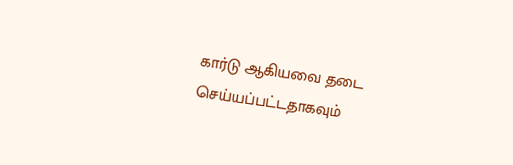கார்டு ஆகியவை தடை செய்யப்பட்டதாகவும்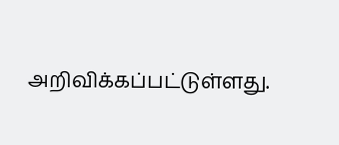அறிவிக்கப்பட்டுள்ளது.